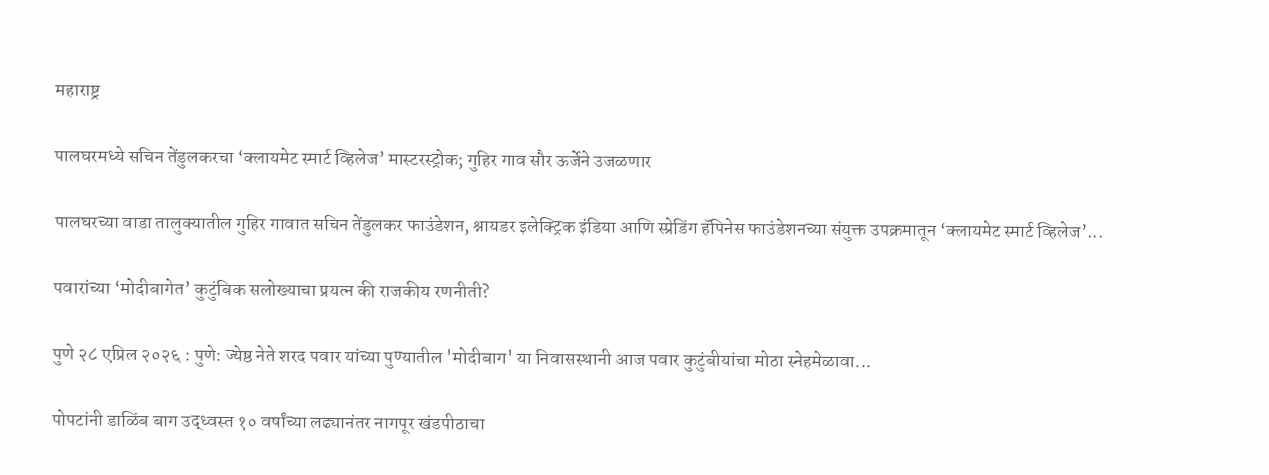महाराष्ट्र

पालघरमध्ये सचिन तेंडुलकरचा ‘क्लायमेट स्मार्ट व्हिलेज’ मास्टरस्ट्रोक; गुहिर गाव सौर ऊर्जेने उजळणार

पालघरच्या वाडा तालुक्यातील गुहिर गावात सचिन तेंडुलकर फाउंडेशन, श्नायडर इलेक्ट्रिक इंडिया आणि स्प्रेडिंग हॅपिनेस फाउंडेशनच्या संयुक्त उपक्रमातून ‘क्लायमेट स्मार्ट व्हिलेज’...

पवारांच्या ‘मोदीबागेत’ कुटुंबिक सलोख्याचा प्रयत्न की राजकीय रणनीती?

पुणे २८ एप्रिल २०२६ : पुणे: ज्येष्ठ नेते शरद पवार यांच्या पुण्यातील 'मोदीबाग' या निवासस्थानी आज पवार कुटुंबीयांचा मोठा स्नेहमेळावा...

पोपटांनी डाळिंब बाग उद्ध्वस्त १० वर्षांच्या लढ्यानंतर नागपूर खंडपीठाचा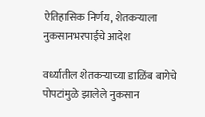ऐतिहासिक निर्णय, शेतकऱ्याला नुकसानभरपाईचे आदेश

वर्ध्यातील शेतकऱ्याच्या डाळिंब बागेचे पोपटांमुळे झालेले नुकसान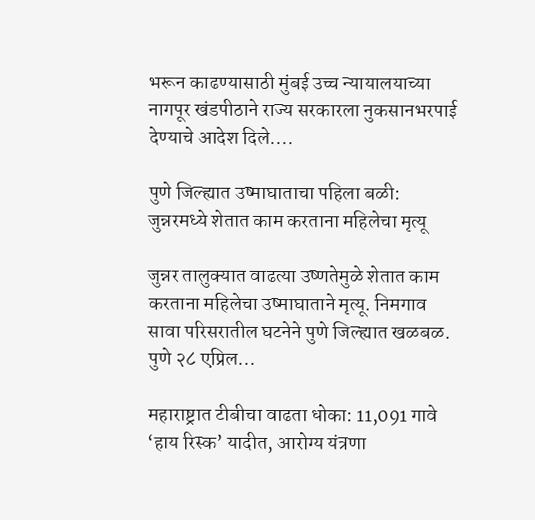भरून काढण्यासाठी मुंबई उच्च न्यायालयाच्या नागपूर खंडपीठाने राज्य सरकारला नुकसानभरपाई देण्याचे आदेश दिले....

पुणे जिल्ह्यात उष्माघाताचा पहिला बळी: जुन्नरमध्ये शेतात काम करताना महिलेचा मृत्यू

जुन्नर तालुक्यात वाढत्या उष्णतेमुळे शेतात काम करताना महिलेचा उष्माघाताने मृत्यू. निमगाव सावा परिसरातील घटनेने पुणे जिल्ह्यात खळबळ. पुणे २८ एप्रिल...

महाराष्ट्रात टीबीचा वाढता धोका: 11,091 गावे ‘हाय रिस्क’ यादीत, आरोग्य यंत्रणा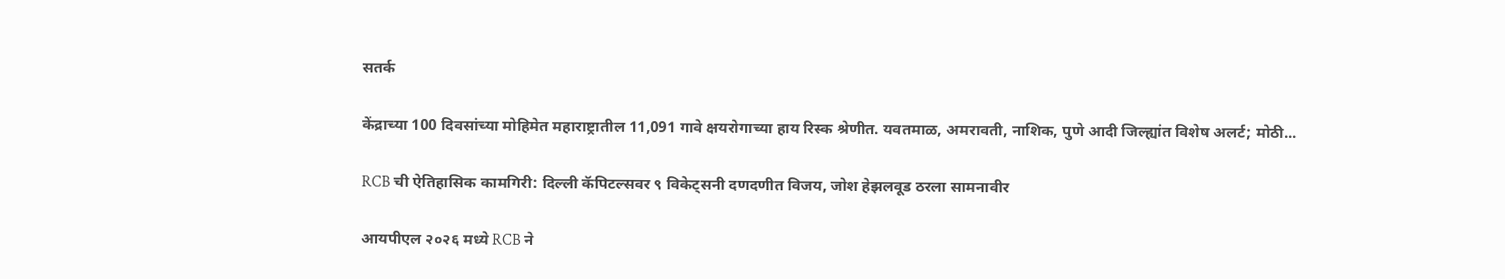सतर्क

केंद्राच्या 100 दिवसांच्या मोहिमेत महाराष्ट्रातील 11,091 गावे क्षयरोगाच्या हाय रिस्क श्रेणीत. यवतमाळ, अमरावती, नाशिक, पुणे आदी जिल्ह्यांत विशेष अलर्ट; मोठी...

RCB ची ऐतिहासिक कामगिरी: दिल्ली कॅपिटल्सवर ९ विकेट्सनी दणदणीत विजय, जोश हेझलवूड ठरला सामनावीर

आयपीएल २०२६ मध्ये RCB ने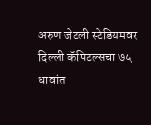अरुण जेटली स्टेडियमवर दिल्ली कॅपिटल्सचा ७५ धावांत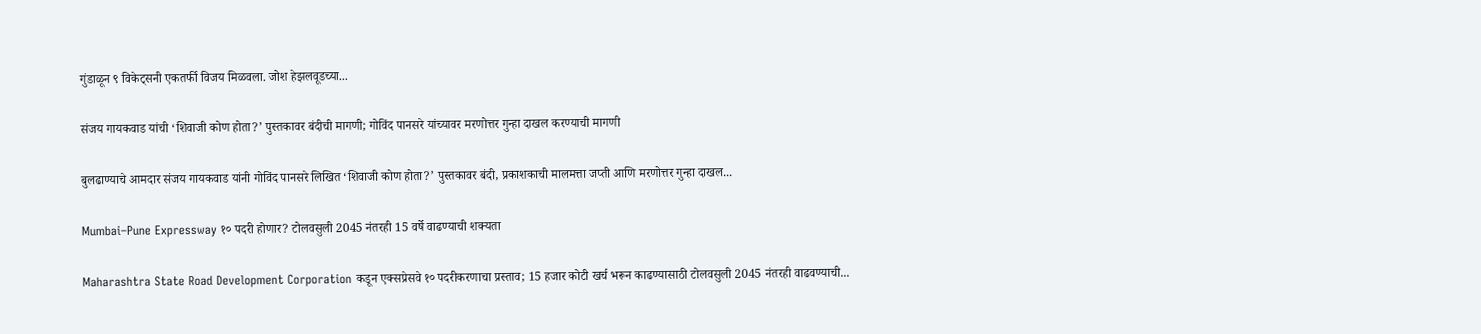गुंडाळून ९ विकेट्सनी एकतर्फी विजय मिळवला. जोश हेझलवूडच्या...

संजय गायकवाड यांची ‘शिवाजी कोण होता?’ पुस्तकावर बंदीची मागणी; गोविंद पानसरे यांच्यावर मरणोत्तर गुन्हा दाखल करण्याची मागणी

बुलढाण्याचे आमदार संजय गायकवाड यांनी गोविंद पानसरे लिखित ‘शिवाजी कोण होता?’ पुस्तकावर बंदी, प्रकाशकाची मालमत्ता जप्ती आणि मरणोत्तर गुन्हा दाखल...

Mumbai–Pune Expressway १० पदरी होणार? टोलवसुली 2045 नंतरही 15 वर्षे वाढण्याची शक्यता

Maharashtra State Road Development Corporation कडून एक्सप्रेसवे १० पदरीकरणाचा प्रस्ताव; 15 हजार कोटी खर्च भरून काढण्यासाठी टोलवसुली 2045 नंतरही वाढवण्याची...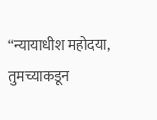“न्यायाधीश महोदया, तुमच्याकडून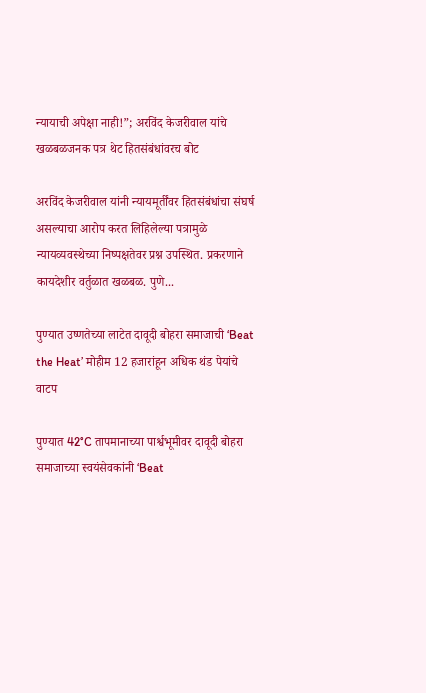न्यायाची अपेक्षा नाही!”; अरविंद केजरीवाल यांचे खळबळजनक पत्र थेट हितसंबंधांवरच बोट

अरविंद केजरीवाल यांनी न्यायमूर्तींवर हितसंबंधांचा संघर्ष असल्याचा आरोप करत लिहिलेल्या पत्रामुळे न्यायव्यवस्थेच्या निष्पक्षतेवर प्रश्न उपस्थित. प्रकरणाने कायदेशीर वर्तुळात खळबळ. पुणे...

पुण्यात उष्णतेच्या लाटेत दावूदी बोहरा समाजाची ‘Beat the Heat’ मोहीम 12 हजारांहून अधिक थंड पेयांचे वाटप

पुण्यात 42°C तापमानाच्या पार्श्वभूमीवर दावूदी बोहरा समाजाच्या स्वयंसेवकांनी ‘Beat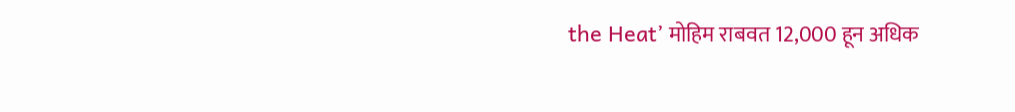the Heat’ मोहिम राबवत 12,000 हून अधिक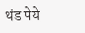थंड पेये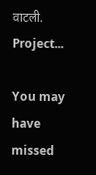वाटली. Project...

You may have missed